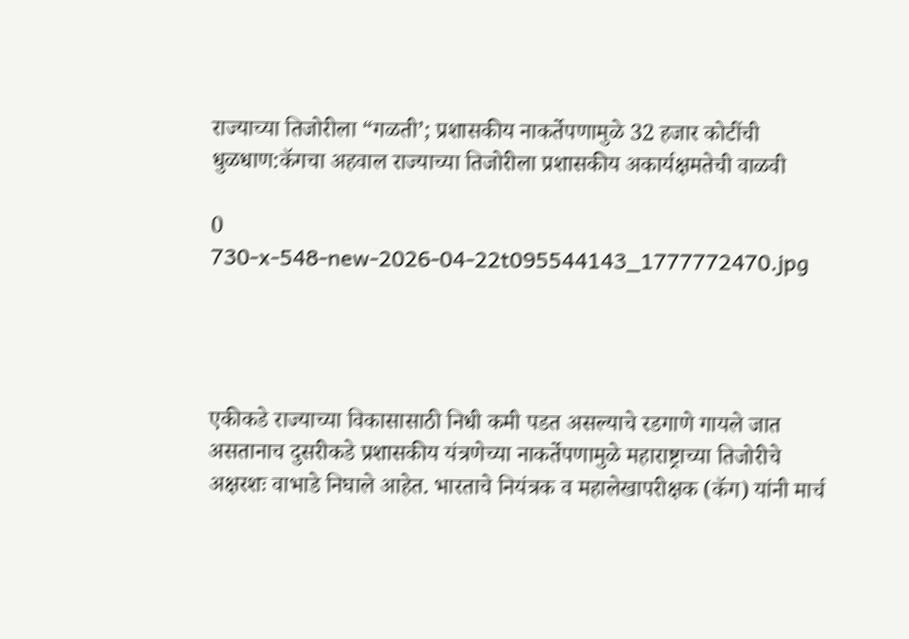राज्याच्या तिजोरीला “गळती’; प्रशासकीय नाकर्तेपणामुळे 32 हजार कोटींची धुळधाण:कॅगचा अहवाल राज्याच्या तिजोरीला प्रशासकीय अकार्यक्षमतेची वाळवी

0
730-x-548-new-2026-04-22t095544143_1777772470.jpg




एकीकडे राज्याच्या विकासासाठी निधी कमी पडत असल्याचे रडगाणे गायले जात असतानाच दुसरीकडे प्रशासकीय यंत्रणेच्या नाकर्तेपणामुळे महाराष्ट्राच्या तिजोरीचे अक्षरशः वाभाडे निघाले आहेत. भारताचे नियंत्रक व महालेखापरीक्षक (कॅग) यांनी मार्च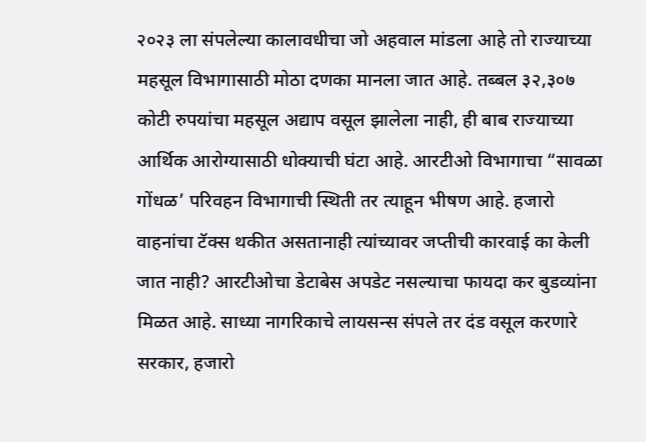२०२३ ला संपलेल्या कालावधीचा जो अहवाल मांडला आहे तो राज्याच्या महसूल विभागासाठी मोठा दणका मानला जात आहे. तब्बल ३२,३०७ कोटी रुपयांचा महसूल अद्याप वसूल झालेला नाही, ही बाब राज्याच्या आर्थिक आरोग्यासाठी धोक्याची घंटा आहे. आरटीओ विभागाचा “सावळा गोंधळ’ परिवहन विभागाची स्थिती तर त्याहून भीषण आहे. हजारो वाहनांचा टॅक्स थकीत असतानाही त्यांच्यावर जप्तीची कारवाई का केली जात नाही? आरटीओचा डेटाबेस अपडेट नसल्याचा फायदा कर बुडव्यांना मिळत आहे. साध्या नागरिकाचे लायसन्स संपले तर दंड वसूल करणारे सरकार, हजारो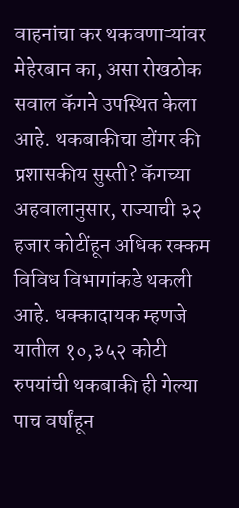वाहनांचा कर थकवणाऱ्यांवर मेहेरबान का, असा रोखठोक सवाल कॅगने उपस्थित केला आहे. थकबाकीचा डोंगर की प्रशासकीय सुस्ती? कॅगच्या अहवालानुसार, राज्याची ३२ हजार कोटींहून अधिक रक्कम विविध विभागांकडे थकली आहे. धक्कादायक म्हणजे यातील १०,३५२ कोटी रुपयांची थकबाकी ही गेल्या पाच वर्षांहून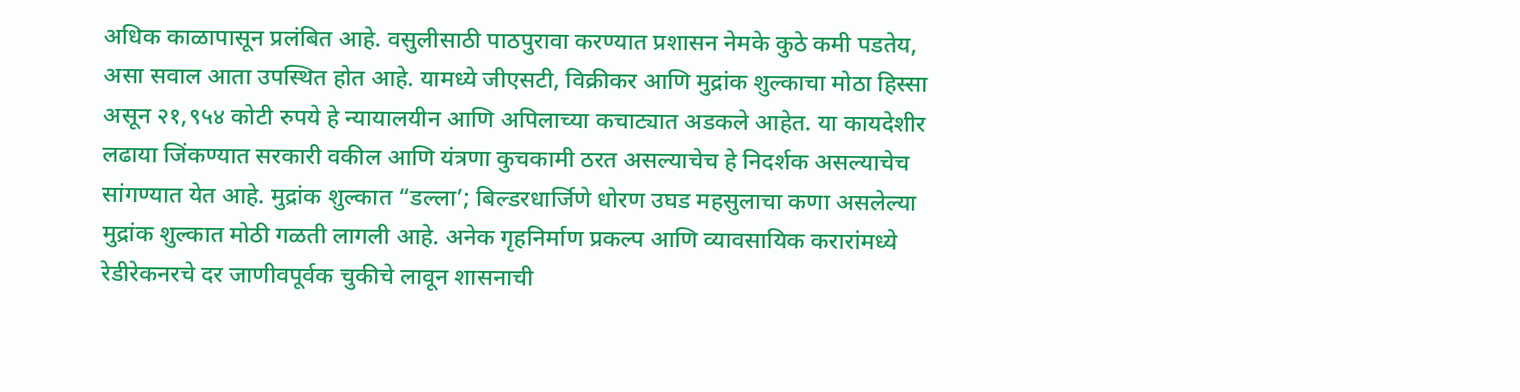अधिक काळापासून प्रलंबित आहे. वसुलीसाठी पाठपुरावा करण्यात प्रशासन नेमके कुठे कमी पडतेय, असा सवाल आता उपस्थित होत आहे. यामध्ये जीएसटी, विक्रीकर आणि मुद्रांक शुल्काचा मोठा हिस्सा असून २१,९५४ कोटी रुपये हे न्यायालयीन आणि अपिलाच्या कचाट्यात अडकले आहेत. या कायदेशीर लढाया जिंकण्यात सरकारी वकील आणि यंत्रणा कुचकामी ठरत असल्याचेच हे निदर्शक असल्याचेच सांगण्यात येत आहे. मुद्रांक शुल्कात “डल्ला’; बिल्डरधार्जिणे धोरण उघड महसुलाचा कणा असलेल्या मुद्रांक शुल्कात मोठी गळती लागली आहे. अनेक गृहनिर्माण प्रकल्प आणि व्यावसायिक करारांमध्ये रेडीरेकनरचे दर जाणीवपूर्वक चुकीचे लावून शासनाची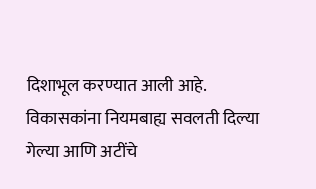दिशाभूल करण्यात आली आहे. विकासकांना नियमबाह्य सवलती दिल्या गेल्या आणि अटींचे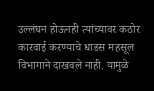उल्लंघन होऊनही त्यांच्यावर कठोर कारवाई करण्याचे धाडस महसूल विभागाने दाखवले नाही. यामुळे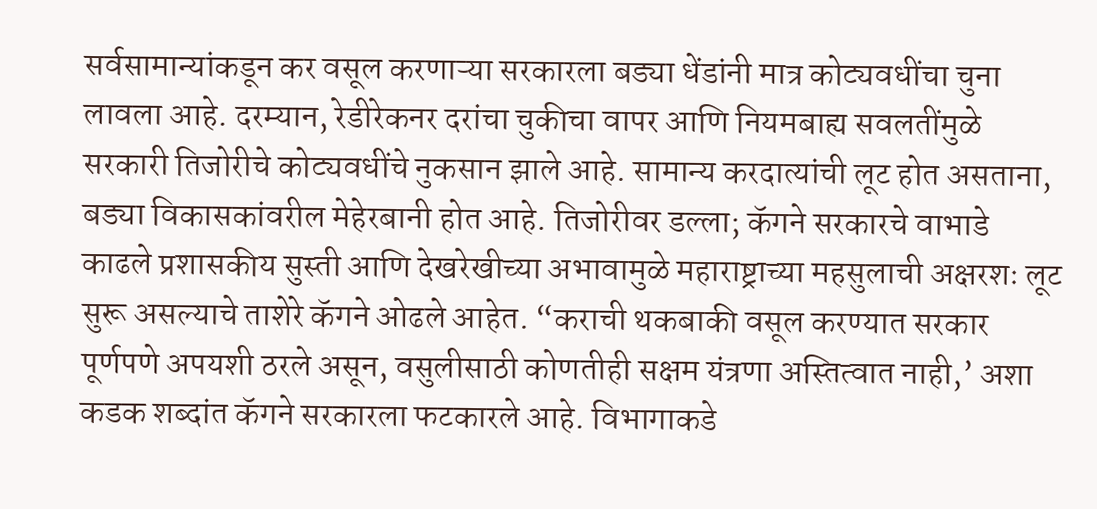सर्वसामान्यांकडून कर वसूल करणाऱ्या सरकारला बड्या धेंडांनी मात्र कोट्यवधींचा चुना लावला आहे. दरम्यान, रेडीरेकनर दरांचा चुकीचा वापर आणि नियमबाह्य सवलतींमुळे सरकारी तिजोरीचे कोट्यवधींचे नुकसान झाले आहे. सामान्य करदात्यांची लूट होत असताना, बड्या विकासकांवरील मेहेरबानी होत आहे. तिजोरीवर डल्ला; कॅगने सरकारचे वाभाडे काढले प्रशासकीय सुस्ती आणि देखरेखीच्या अभावामुळे महाराष्ट्राच्या महसुलाची अक्षरशः लूट सुरू असल्याचे ताशेरे कॅगने ओढले आहेत. “कराची थकबाकी वसूल करण्यात सरकार पूर्णपणे अपयशी ठरले असून, वसुलीसाठी कोणतीही सक्षम यंत्रणा अस्तित्वात नाही,’ अशा कडक शब्दांत कॅगने सरकारला फटकारले आहे. विभागाकडे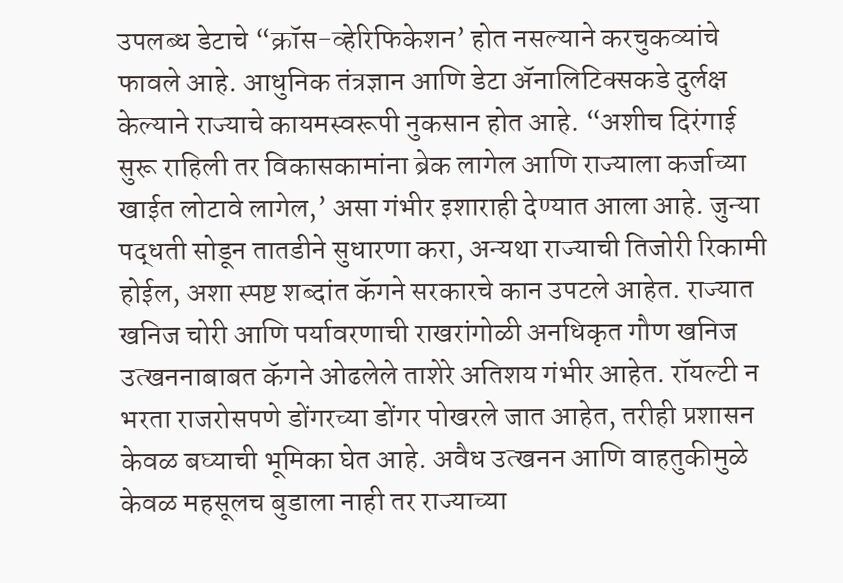उपलब्ध डेटाचे “क्रॉस-व्हेरिफिकेशन’ होत नसल्याने करचुकव्यांचे फावले आहे. आधुनिक तंत्रज्ञान आणि डेटा ॲनालिटिक्सकडे दुर्लक्ष केल्याने राज्याचे कायमस्वरूपी नुकसान होत आहे. “अशीच दिरंगाई सुरू राहिली तर विकासकामांना ब्रेक लागेल आणि राज्याला कर्जाच्या खाईत लोटावे लागेल,’ असा गंभीर इशाराही देण्यात आला आहे. जुन्या पद्धती सोडून तातडीने सुधारणा करा, अन्यथा राज्याची तिजोरी रिकामी होईल, अशा स्पष्ट शब्दांत कॅगने सरकारचे कान उपटले आहेत. राज्यात खनिज चोरी आणि पर्यावरणाची राखरांगोळी अनधिकृत गौण खनिज उत्खननाबाबत कॅगने ओढलेले ताशेरे अतिशय गंभीर आहेत. रॉयल्टी न भरता राजरोसपणे डोंगरच्या डोंगर पोखरले जात आहेत, तरीही प्रशासन केवळ बघ्याची भूमिका घेत आहे. अवैध उत्खनन आणि वाहतुकीमुळे केवळ महसूलच बुडाला नाही तर राज्याच्या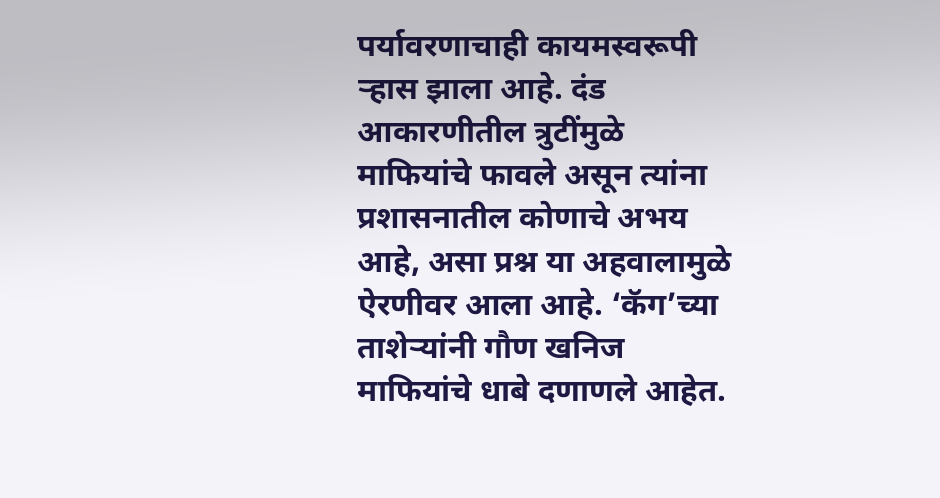पर्यावरणाचाही कायमस्वरूपी ऱ्हास झाला आहे. दंड आकारणीतील त्रुटींमुळे माफियांचे फावले असून त्यांना प्रशासनातील कोणाचे अभय आहे, असा प्रश्न या अहवालामुळे ऐरणीवर आला आहे. ‘कॅग’च्या ताशेऱ्यांनी गौण खनिज माफियांचे धाबे दणाणले आहेत.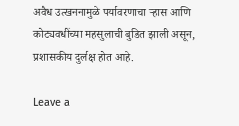अवैध उत्खननामुळे पर्यावरणाचा ऱ्हास आणि कोट्यवधींच्या महसुलाची बुडित झाली असून, प्रशासकीय दुर्लक्ष होत आहे.

Leave a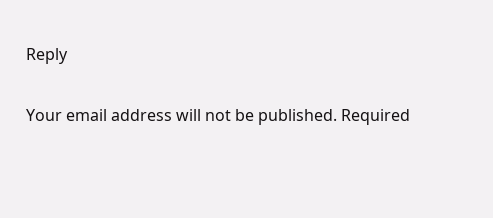Reply

Your email address will not be published. Required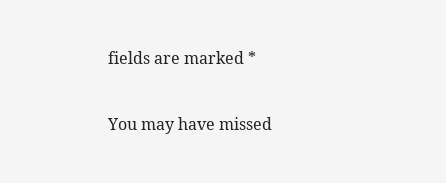fields are marked *

You may have missed